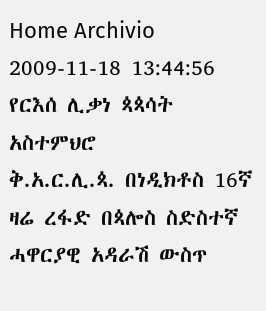Home Archivio
2009-11-18 13:44:56
የርእሰ ሊቃነ ጳጳሳት አስተምህሮ
ቅ.አ.ር.ሊ.ጳ. በነዲክቶስ 16ኛ ዛሬ ረፋድ በጳሎስ ስድስተኛ ሓዋርያዊ አዳራሽ ውስጥ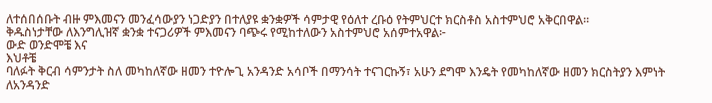ለተሰበሰቡት ብዙ ምእመናን መንፈሳውያን ነጋድያን በተለያዩ ቋንቋዎች ሳምታዊ የዕለተ ረቡዕ የትምህርተ ክርስቶስ አስተምህሮ አቅርበዋል።
ቅዱስነታቸው ለእንግሊዝኛ ቋንቋ ተናጋሪዎች ምእመናን ባጭሩ የሚከተለውን አስተምህሮ አሰምተአዋል፦
ውድ ወንድሞቼ እና
እህቶቼ
ባለፉት ቅርብ ሳምንታት ስለ መካከለኛው ዘመን ተዮሎጊ አንዳንድ አሳቦች በማንሳት ተናገርኩኝ፣ አሁን ደግሞ እንዴት የመካከለኛው ዘመን ክርስትያን እምነት ለአንዳንድ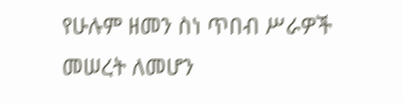የሁሉም ዘመን ስነ ጥበብ ሥራዎች መሠረት ለመሆን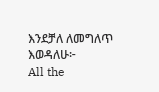እንደቻለ ለመግለጥ እወዳለሁ፦
All the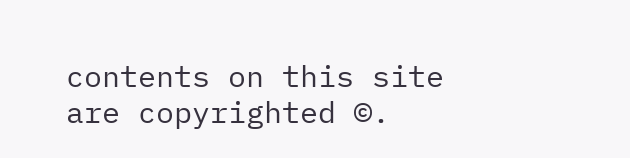contents on this site are copyrighted ©.